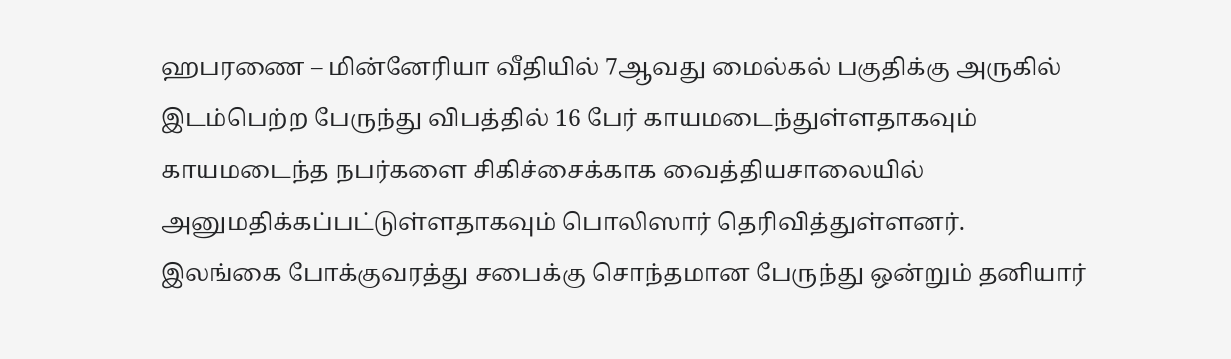ஹபரணை – மின்னேரியா வீதியில் 7ஆவது மைல்கல் பகுதிக்கு அருகில் இடம்பெற்ற பேருந்து விபத்தில் 16 பேர் காயமடைந்துள்ளதாகவும் காயமடைந்த நபர்களை சிகிச்சைக்காக வைத்தியசாலையில் அனுமதிக்கப்பட்டுள்ளதாகவும் பொலிஸார் தெரிவித்துள்ளனர்.
இலங்கை போக்குவரத்து சபைக்கு சொந்தமான பேருந்து ஒன்றும் தனியார்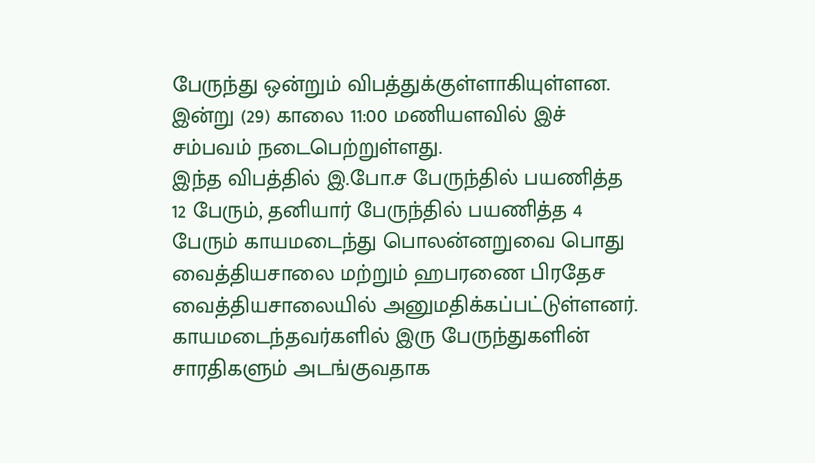பேருந்து ஒன்றும் விபத்துக்குள்ளாகியுள்ளன.
இன்று (29) காலை 11:00 மணியளவில் இச் சம்பவம் நடைபெற்றுள்ளது.
இந்த விபத்தில் இ.போ.ச பேருந்தில் பயணித்த 12 பேரும், தனியார் பேருந்தில் பயணித்த 4 பேரும் காயமடைந்து பொலன்னறுவை பொது வைத்தியசாலை மற்றும் ஹபரணை பிரதேச வைத்தியசாலையில் அனுமதிக்கப்பட்டுள்ளனர்.
காயமடைந்தவர்களில் இரு பேருந்துகளின் சாரதிகளும் அடங்குவதாக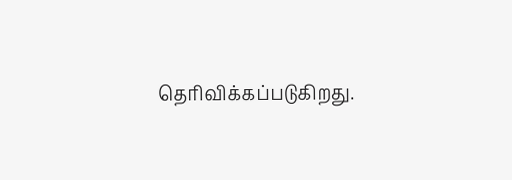தெரிவிக்கப்படுகிறது.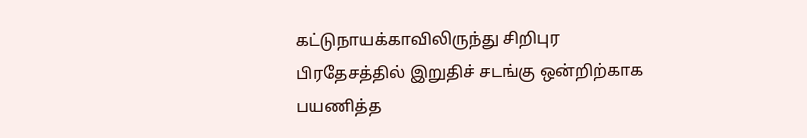கட்டுநாயக்காவிலிருந்து சிறிபுர பிரதேசத்தில் இறுதிச் சடங்கு ஒன்றிற்காக பயணித்த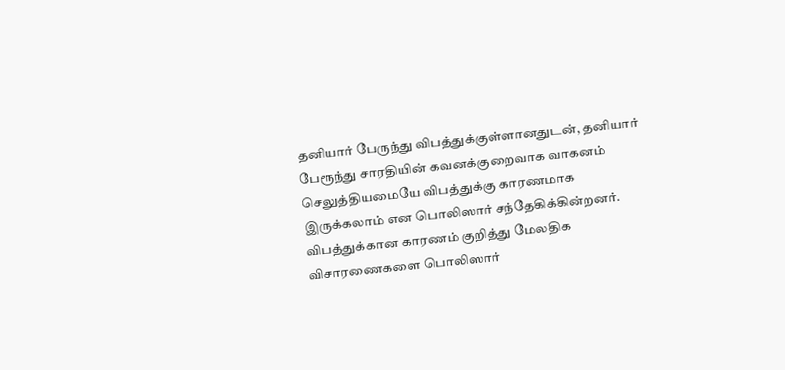தனியார் பேருந்து விபத்துக்குள்ளானதுடன், தனியார் பேரூந்து சாரதியின் கவனக்குறைவாக வாகனம் செலுத்தியமையே விபத்துக்கு காரணமாக இருக்கலாம் என பொலிஸார் சந்தேகிக்கின்றனர்.
விபத்துக்கான காரணம் குறித்து மேலதிக விசாரணைகளை பொலிஸார்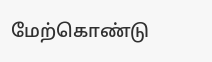மேற்கொண்டு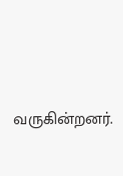வருகின்றனர்.